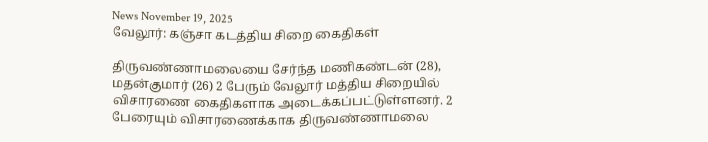News November 19, 2025
வேலூர்: கஞ்சா கடத்திய சிறை கைதிகள்

திருவண்ணாமலையை சேர்ந்த மணிகண்டன் (28), மதன்குமார் (26) 2 பேரும் வேலூர் மத்திய சிறையில் விசாரணை கைதிகளாக அடைக்கப்பட்டுள்ளனர். 2 பேரையும் விசாரணைக்காக திருவண்ணாமலை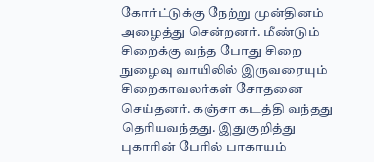கோர்ட்டுக்கு நேற்று முன்தினம் அழைத்து சென்றனர். மீண்டும் சிறைக்கு வந்த போது சிறை நுழைவு வாயிலில் இருவரையும் சிறைகாவலர்கள் சோதனை செய்தனர். கஞ்சா கடத்தி வந்தது தெரியவந்தது. இதுகுறித்து புகாரின் பேரில் பாகாயம்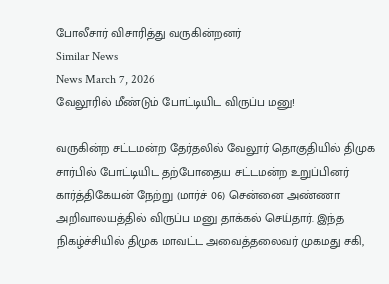போலீசார் விசாரித்து வருகின்றனர்
Similar News
News March 7, 2026
வேலூரில் மீண்டும் போட்டியிட விருப்ப மனு!

வருகின்ற சட்டமன்ற தேர்தலில் வேலூர் தொகுதியில் திமுக சார்பில் போட்டியிட தற்போதைய சட்டமன்ற உறுப்பினர் கார்த்திகேயன் நேற்று (மார்ச் 06) சென்னை அண்ணா அறிவாலயத்தில் விருப்ப மனு தாக்கல் செய்தார். இந்த நிகழ்ச்சியில் திமுக மாவட்ட அவைத்தலைவர் முகமது சகி,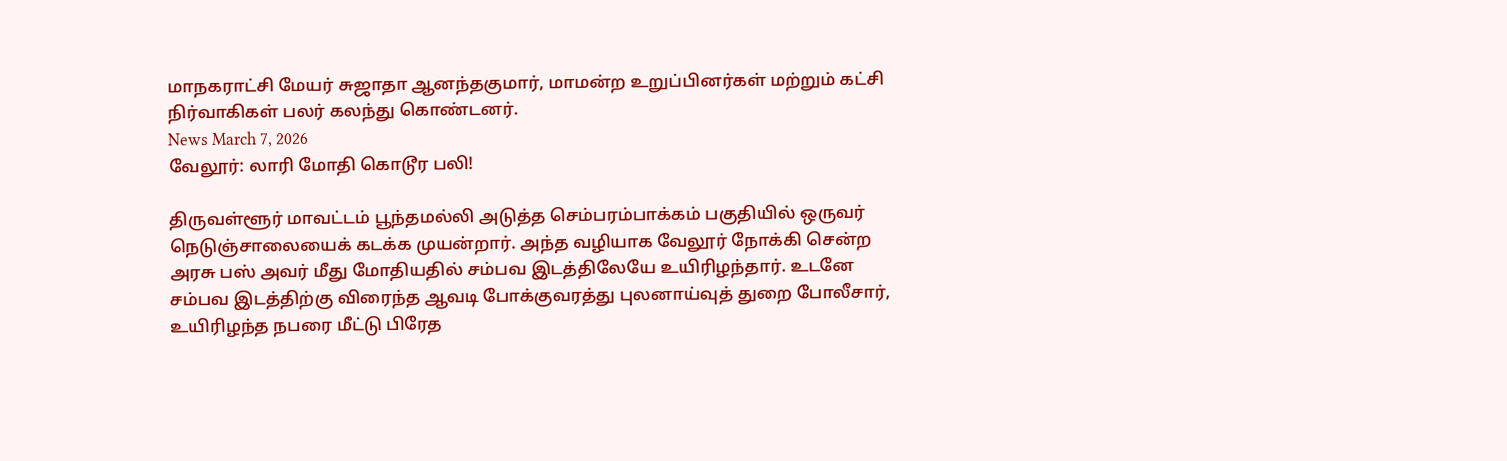மாநகராட்சி மேயர் சுஜாதா ஆனந்தகுமார், மாமன்ற உறுப்பினர்கள் மற்றும் கட்சி நிர்வாகிகள் பலர் கலந்து கொண்டனர்.
News March 7, 2026
வேலூர்: லாரி மோதி கொடூர பலி!

திருவள்ளூர் மாவட்டம் பூந்தமல்லி அடுத்த செம்பரம்பாக்கம் பகுதியில் ஒருவர் நெடுஞ்சாலையைக் கடக்க முயன்றார். அந்த வழியாக வேலூர் நோக்கி சென்ற அரசு பஸ் அவர் மீது மோதியதில் சம்பவ இடத்திலேயே உயிரிழந்தார். உடனே சம்பவ இடத்திற்கு விரைந்த ஆவடி போக்குவரத்து புலனாய்வுத் துறை போலீசார், உயிரிழந்த நபரை மீட்டு பிரேத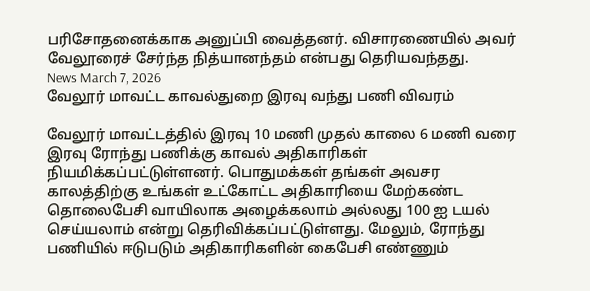பரிசோதனைக்காக அனுப்பி வைத்தனர். விசாரணையில் அவர் வேலூரைச் சேர்ந்த நித்யானந்தம் என்பது தெரியவந்தது.
News March 7, 2026
வேலூர் மாவட்ட காவல்துறை இரவு வந்து பணி விவரம்

வேலூர் மாவட்டத்தில் இரவு 10 மணி முதல் காலை 6 மணி வரை இரவு ரோந்து பணிக்கு காவல் அதிகாரிகள் நியமிக்கப்பட்டுள்ளனர். பொதுமக்கள் தங்கள் அவசர காலத்திற்கு உங்கள் உட்கோட்ட அதிகாரியை மேற்கண்ட தொலைபேசி வாயிலாக அழைக்கலாம் அல்லது 100 ஐ டயல் செய்யலாம் என்று தெரிவிக்கப்பட்டுள்ளது. மேலும், ரோந்து பணியில் ஈடுபடும் அதிகாரிகளின் கைபேசி எண்ணும்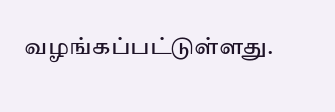வழங்கப்பட்டுள்ளது.